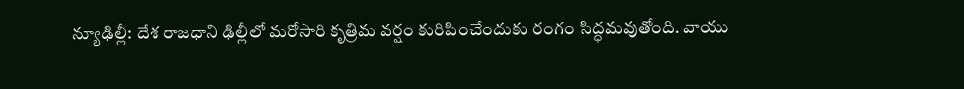న్యూఢిల్లీ: దేశ రాజధాని ఢిల్లీలో మరోసారి కృత్రిమ వర్షం కురిపించేందుకు రంగం సిద్ధమవుతోంది. వాయు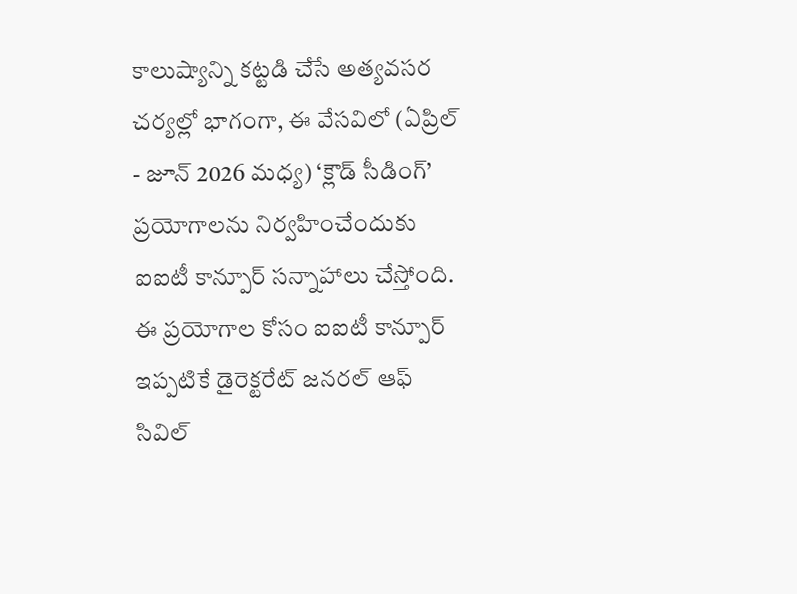కాలుష్యాన్ని కట్టడి చేసే అత్యవసర చర్యల్లో భాగంగా, ఈ వేసవిలో (ఏప్రిల్ - జూన్ 2026 మధ్య) ‘క్లౌడ్ సీడింగ్’ ప్రయోగాలను నిర్వహించేందుకు ఐఐటీ కాన్పూర్ సన్నాహాలు చేస్తోంది.
ఈ ప్రయోగాల కోసం ఐఐటీ కాన్పూర్ ఇప్పటికే డైరెక్టరేట్ జనరల్ ఆఫ్ సివిల్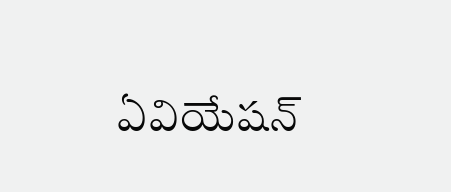ఏవియేషన్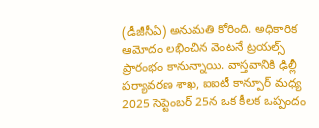(డీజీసీఏ) అనుమతి కోరింది. అధికారిక ఆమోదం లభించిన వెంటనే ట్రయల్స్ ప్రారంభం కానున్నాయి. వాస్తవానికి ఢిల్లీ పర్యావరణ శాఖ, ఐఐటీ కాన్పూర్ మధ్య 2025 సెప్టెంబర్ 25న ఒక కీలక ఒప్పందం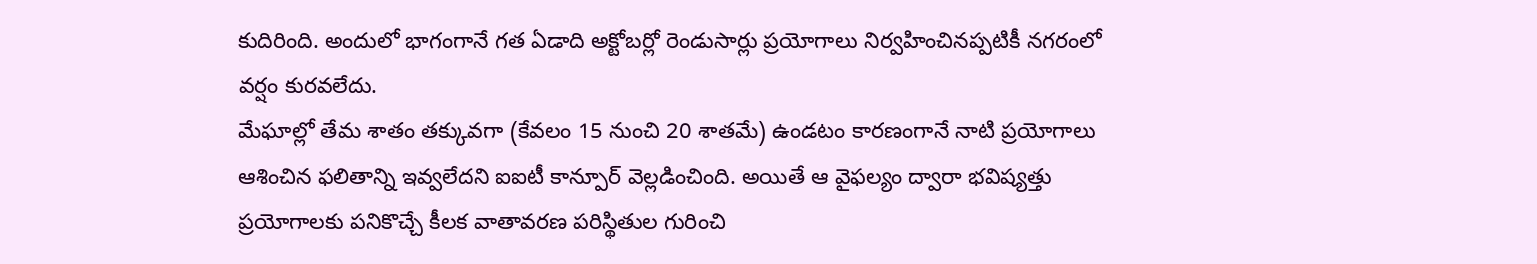కుదిరింది. అందులో భాగంగానే గత ఏడాది అక్టోబర్లో రెండుసార్లు ప్రయోగాలు నిర్వహించినప్పటికీ నగరంలో వర్షం కురవలేదు.
మేఘాల్లో తేమ శాతం తక్కువగా (కేవలం 15 నుంచి 20 శాతమే) ఉండటం కారణంగానే నాటి ప్రయోగాలు ఆశించిన ఫలితాన్ని ఇవ్వలేదని ఐఐటీ కాన్పూర్ వెల్లడించింది. అయితే ఆ వైఫల్యం ద్వారా భవిష్యత్తు ప్రయోగాలకు పనికొచ్చే కీలక వాతావరణ పరిస్థితుల గురించి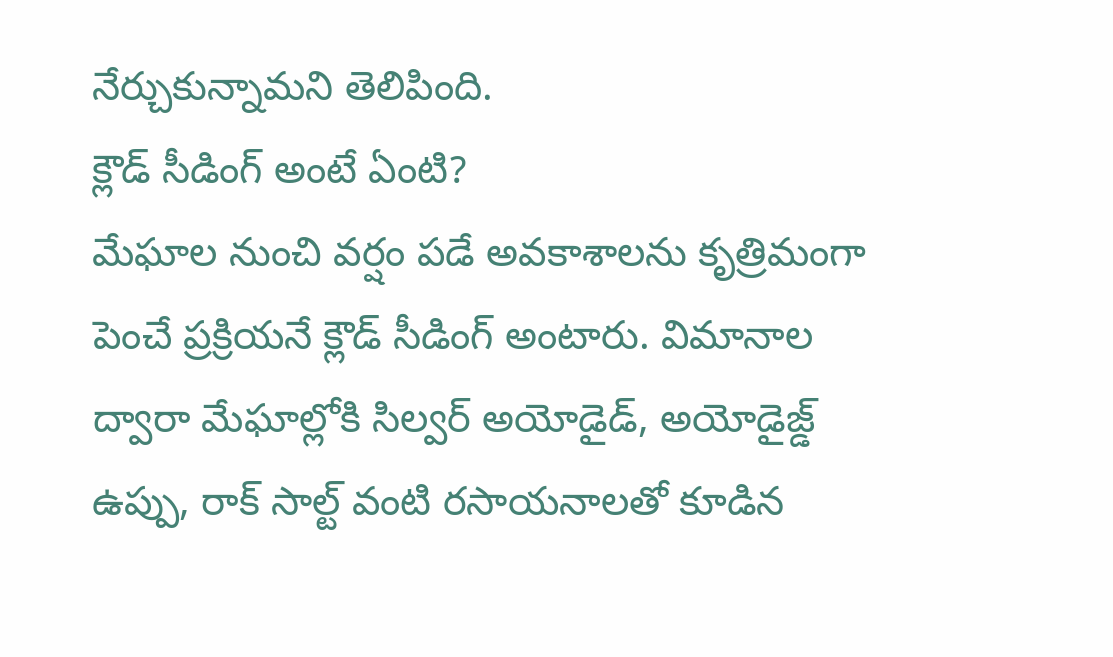నేర్చుకున్నామని తెలిపింది.
క్లౌడ్ సీడింగ్ అంటే ఏంటి?
మేఘాల నుంచి వర్షం పడే అవకాశాలను కృత్రిమంగా పెంచే ప్రక్రియనే క్లౌడ్ సీడింగ్ అంటారు. విమానాల ద్వారా మేఘాల్లోకి సిల్వర్ అయోడైడ్, అయోడైజ్డ్ ఉప్పు, రాక్ సాల్ట్ వంటి రసాయనాలతో కూడిన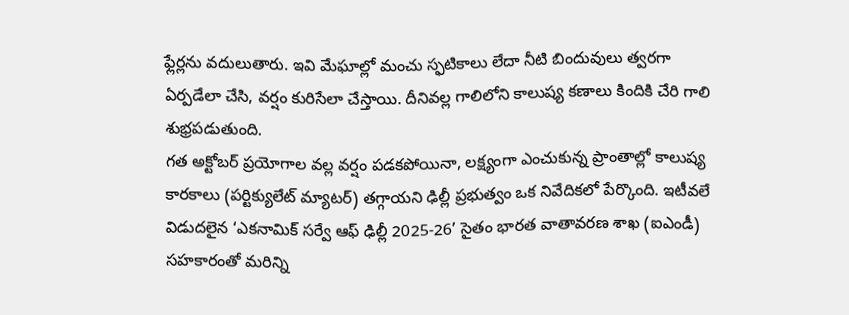ఫ్లేర్లను వదులుతారు. ఇవి మేఘాల్లో మంచు స్ఫటికాలు లేదా నీటి బిందువులు త్వరగా ఏర్పడేలా చేసి, వర్షం కురిసేలా చేస్తాయి. దీనివల్ల గాలిలోని కాలుష్య కణాలు కిందికి చేరి గాలి శుభ్రపడుతుంది.
గత అక్టోబర్ ప్రయోగాల వల్ల వర్షం పడకపోయినా, లక్ష్యంగా ఎంచుకున్న ప్రాంతాల్లో కాలుష్య కారకాలు (పర్టిక్యులేట్ మ్యాటర్) తగ్గాయని ఢిల్లీ ప్రభుత్వం ఒక నివేదికలో పేర్కొంది. ఇటీవలే విడుదలైన ‘ఎకనామిక్ సర్వే ఆఫ్ ఢిల్లీ 2025-26’ సైతం భారత వాతావరణ శాఖ (ఐఎండీ) సహకారంతో మరిన్ని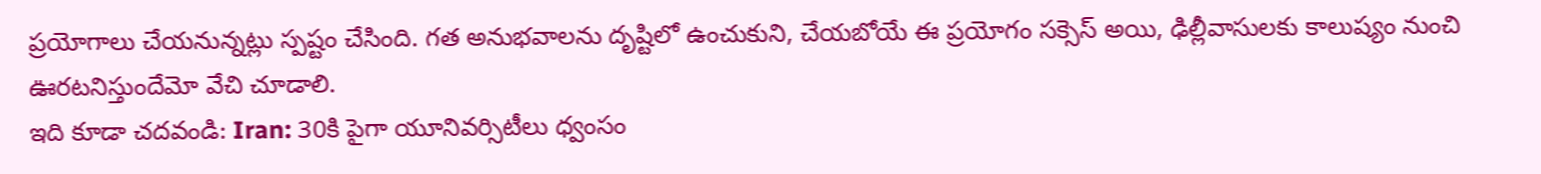ప్రయోగాలు చేయనున్నట్లు స్పష్టం చేసింది. గత అనుభవాలను దృష్టిలో ఉంచుకుని, చేయబోయే ఈ ప్రయోగం సక్సెస్ అయి, ఢిల్లీవాసులకు కాలుష్యం నుంచి ఊరటనిస్తుందేమో వేచి చూడాలి.
ఇది కూడా చదవండి: Iran: 30కి పైగా యూనివర్సిటీలు ధ్వంసం